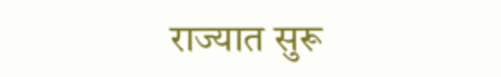राज्यात सुरू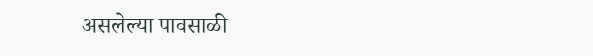असलेल्या पावसाळी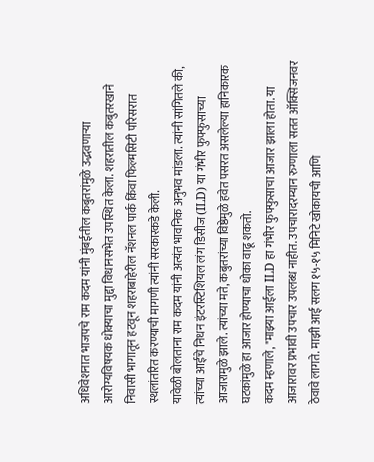अधिवेशनात भाजपचे राम कदम यांनी मुंबईतील कबुतरांमुळे उद्भवणाऱ्या आरोग्यविषयक धोक्याचा मुद्दा विधानसभेत उपस्थित केला. शहरातील कबुतरखाने निवासी भागातून हटवून शहराबाहेरील नॅशनल पार्क किंवा फिल्मसिटी परिसरात स्थलांतरित करण्याची मागणी त्यांनी सरकारकडे केली.
यावेळी बोलताना राम कदम यांनी अत्यंत भावनिक अनुभव मांडला. त्यांनी सांगितले की, त्यांच्या आईचे निधन इंटरस्टिशियल लंग डिसीज (ILD) या गंभीर फुफ्फुसाच्या आजारामुळे झाले. त्यांच्या मते, कबुतरांच्या विष्ठेमुळे हवेत पसरत असलेल्या हानिकारक घटकांमुळे हा आजार होण्याचा धोका वाढू शकतो.
कदम म्हणाले, "माझ्या आईला ILD हा गंभीर फुफ्फुसाचा आजार झाला होता. या आजारावर प्रभावी उपचार उपलब्ध नाहीत. उपचारादरम्यान रुग्णाला सतत ऑक्सिजनवर ठेवावे लागते. माझी आई सलग १५-१५ मिनिटे खोकायची आणि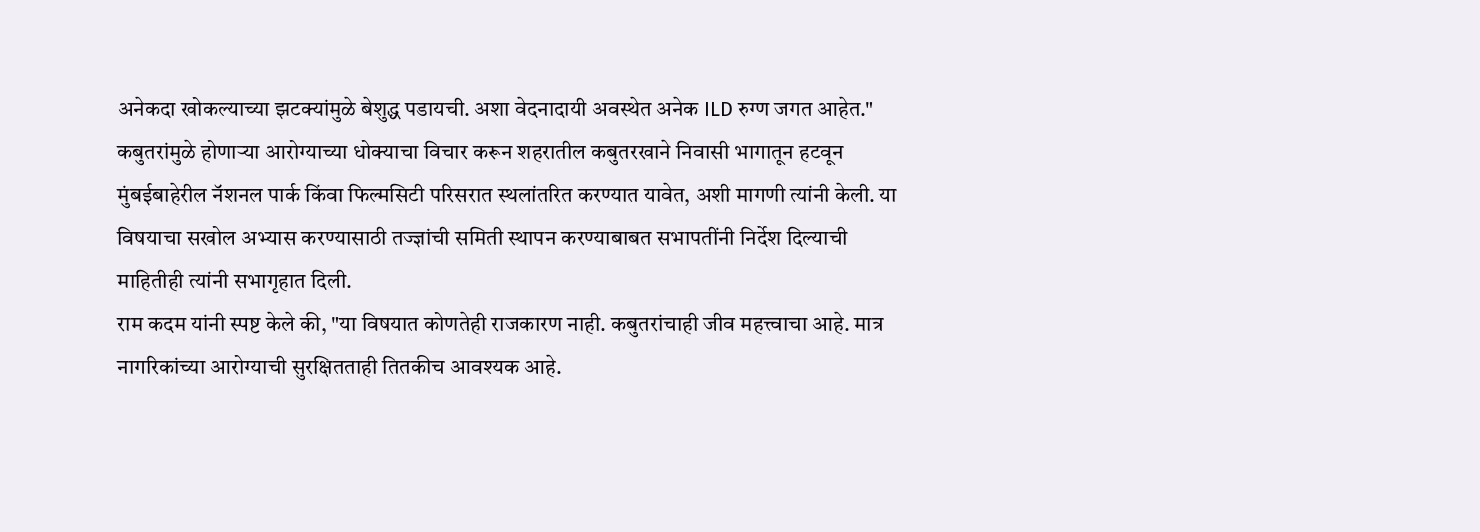अनेकदा खोकल्याच्या झटक्यांमुळे बेशुद्ध पडायची. अशा वेदनादायी अवस्थेत अनेक ILD रुग्ण जगत आहेत."
कबुतरांमुळे होणाऱ्या आरोग्याच्या धोक्याचा विचार करून शहरातील कबुतरखाने निवासी भागातून हटवून मुंबईबाहेरील नॅशनल पार्क किंवा फिल्मसिटी परिसरात स्थलांतरित करण्यात यावेत, अशी मागणी त्यांनी केली. या विषयाचा सखोल अभ्यास करण्यासाठी तज्ज्ञांची समिती स्थापन करण्याबाबत सभापतींनी निर्देश दिल्याची माहितीही त्यांनी सभागृहात दिली.
राम कदम यांनी स्पष्ट केले की, "या विषयात कोणतेही राजकारण नाही. कबुतरांचाही जीव महत्त्वाचा आहे. मात्र नागरिकांच्या आरोग्याची सुरक्षितताही तितकीच आवश्यक आहे.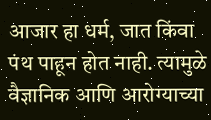आजार हा धर्म, जात किंवा पंथ पाहून होत नाही. त्यामुळे वैज्ञानिक आणि आरोग्याच्या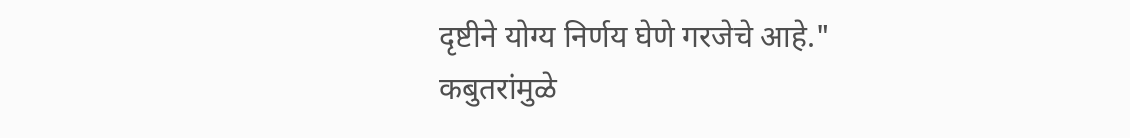दृष्टीने योग्य निर्णय घेणे गरजेचे आहे."
कबुतरांमुळे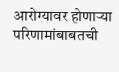आरोग्यावर होणाऱ्या परिणामांबाबतची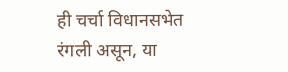ही चर्चा विधानसभेत रंगली असून, या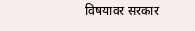विषयावर सरकार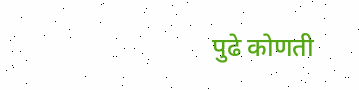पुढे कोणती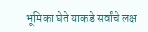भूमिका घेते याकडे सर्वांचे लक्ष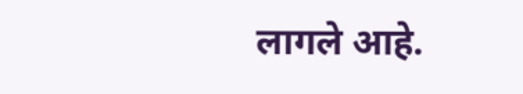लागले आहे.